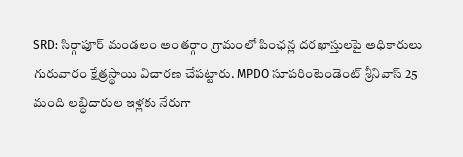SRD: సిర్గాపూర్ మండలం అంతర్గాం గ్రామంలో పింఛన్ల దరఖాస్తులపై అధికారులు గురువారం క్షేత్రస్థాయి విచారణ చేపట్టారు. MPDO సూపరింటెండెంట్ శ్రీనివాస్ 25 మంది లబ్ధిదారుల ఇళ్లకు నేరుగా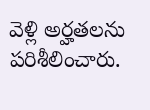వెళ్లి అర్హతలను పరిశీలించారు.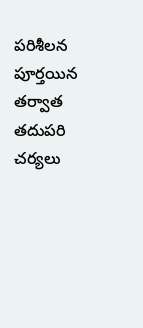పరిశీలన పూర్తయిన తర్వాత తదుపరి చర్యలు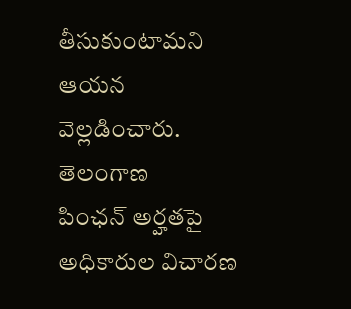తీసుకుంటామని ఆయన వెల్లడించారు.
తెలంగాణ
పింఛన్ అర్హతపై అధికారుల విచారణ